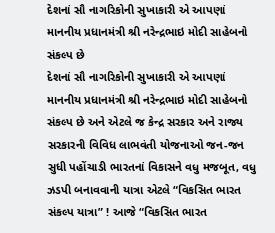દેશનાં સૌ નાગરિકોની સુખાકારી એ આપણાં માનનીય પ્રધાનમંત્રી શ્રી નરેન્દ્રભાઇ મોદી સાહેબનો સંકલ્પ છે
દેશનાં સૌ નાગરિકોની સુખાકારી એ આપણાં માનનીય પ્રધાનમંત્રી શ્રી નરેન્દ્રભાઇ મોદી સાહેબનો સંકલ્પ છે અને એટલે જ કેન્દ્ર સરકાર અને રાજ્ય સરકારની વિવિધ લાભવંતી યોજનાઓ જન-જન સુધી પહોંચાડી ભારતનાં વિકાસને વધુ મજબૂત, વધુ ઝડપી બનાવવાની યાત્રા એટલે “વિકસિત ભારત સંકલ્પ યાત્રા” ! આજે “વિકસિત ભારત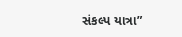સંકલ્પ યાત્રા”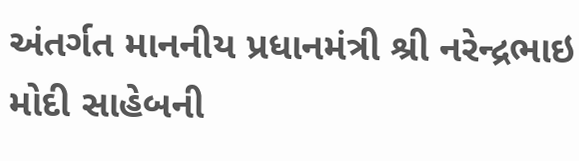અંતર્ગત માનનીય પ્રધાનમંત્રી શ્રી નરેન્દ્રભાઇ મોદી સાહેબની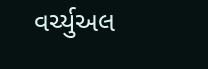વર્ચ્યુઅલ